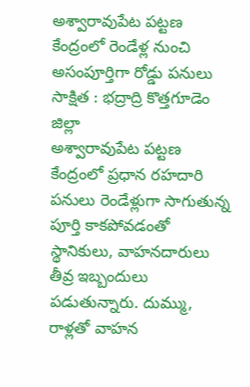అశ్వారావుపేట పట్టణ కేంద్రంలో రెండేళ్ల నుంచి అసంపూర్తిగా రోడ్డు పనులు
సాక్షిత : భద్రాద్రి కొత్తగూడెం జిల్లా
అశ్వారావుపేట పట్టణ కేంద్రంలో ప్రధాన రహదారి పనులు రెండేళ్లుగా సాగుతున్న పూర్తి కాకపోవడంతో స్థానికులు, వాహనదారులు తీవ్ర ఇబ్బందులు పడుతున్నారు. దుమ్ము, రాళ్లతో వాహన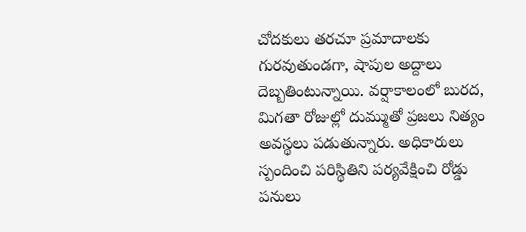చోదకులు తరచూ ప్రమాదాలకు గురవుతుండగా, షాపుల అద్దాలు దెబ్బతింటున్నాయి. వర్షాకాలంలో బురద, మిగతా రోజుల్లో దుమ్ముతో ప్రజలు నిత్యం అవస్థలు పడుతున్నారు. అధికారులు స్పందించి పరిస్థితిని పర్యవేక్షించి రోడ్డు పనులు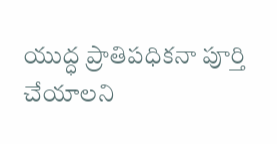యుద్ధ ప్రాతిపధికనా పూర్తి చేయాలని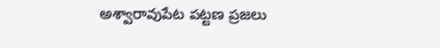అశ్వారావుపేట పట్టణ ప్రజలు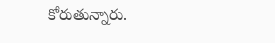కోరుతున్నారు.